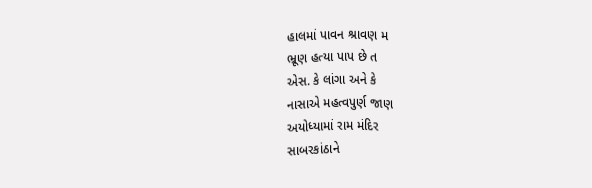હાલમાં પાવન શ્રાવણ મ
ભ્રૂણ હત્યા પાપ છે ત
એસ. કે લાંગા અને કે
નાસાએ મહત્વપુર્ણ જાણ
અયોધ્યામાં રામ મંદિર
સાબરકાંઠાને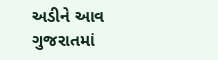અડીને આવ
ગુજરાતમાં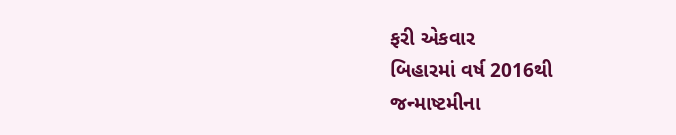ફરી એકવાર
બિહારમાં વર્ષ 2016થી
જન્માષ્ટમીના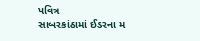પવિત્ર
સાબરકાંઠામાં ઈડરના મ